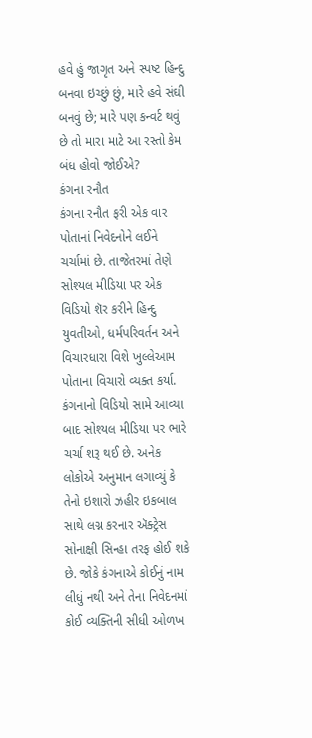હવે હું જાગૃત અને સ્પષ્ટ હિન્દુ બનવા ઇચ્છું છું, મારે હવે સંઘી બનવું છે; મારે પણ કન્વર્ટ થવું છે તો મારા માટે આ રસ્તો કેમ બંધ હોવો જોઈએ?
કંગના રનૌત
કંગના રનૌત ફરી એક વાર પોતાનાં નિવેદનોને લઈને ચર્ચામાં છે. તાજેતરમાં તેણે સોશ્યલ મીડિયા પર એક વિડિયો શૅર કરીને હિન્દુ યુવતીઓ, ધર્મપરિવર્તન અને વિચારધારા વિશે ખુલ્લેઆમ પોતાના વિચારો વ્યક્ત કર્યા. કંગનાનો વિડિયો સામે આવ્યા બાદ સોશ્યલ મીડિયા પર ભારે ચર્ચા શરૂ થઈ છે. અનેક લોકોએ અનુમાન લગાવ્યું કે તેનો ઇશારો ઝહીર ઇકબાલ સાથે લગ્ન કરનાર ઍક્ટ્રેસ સોનાક્ષી સિન્હા તરફ હોઈ શકે છે. જોકે કંગનાએ કોઈનું નામ લીધું નથી અને તેના નિવેદનમાં કોઈ વ્યક્તિની સીધી ઓળખ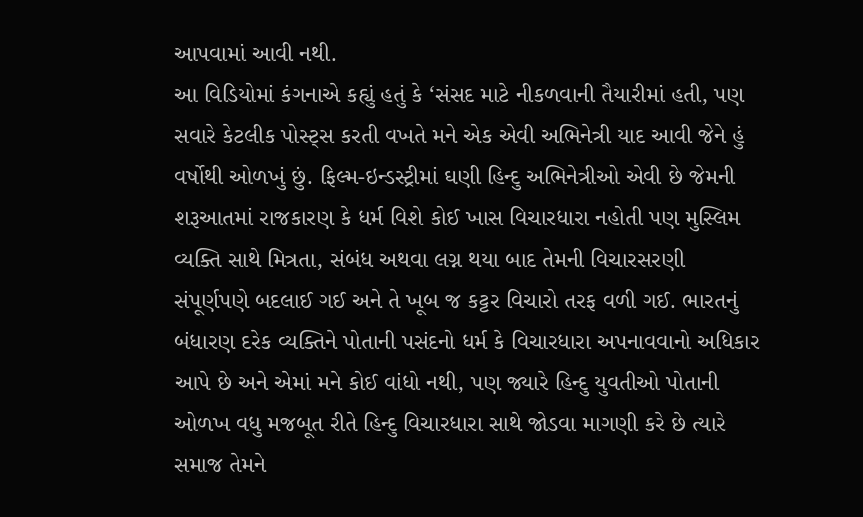આપવામાં આવી નથી.
આ વિડિયોમાં કંગનાએ કહ્યું હતું કે ‘સંસદ માટે નીકળવાની તૈયારીમાં હતી, પણ સવારે કેટલીક પોસ્ટ્સ કરતી વખતે મને એક એવી અભિનેત્રી યાદ આવી જેને હું વર્ષોથી ઓળખું છું. ફિલ્મ-ઇન્ડસ્ટ્રીમાં ઘણી હિન્દુ અભિનેત્રીઓ એવી છે જેમની શરૂઆતમાં રાજકારણ કે ધર્મ વિશે કોઈ ખાસ વિચારધારા નહોતી પણ મુસ્લિમ વ્યક્તિ સાથે મિત્રતા, સંબંધ અથવા લગ્ન થયા બાદ તેમની વિચારસરણી સંપૂર્ણપણે બદલાઈ ગઈ અને તે ખૂબ જ કટ્ટર વિચારો તરફ વળી ગઈ. ભારતનું બંધારણ દરેક વ્યક્તિને પોતાની પસંદનો ધર્મ કે વિચારધારા અપનાવવાનો અધિકાર આપે છે અને એમાં મને કોઈ વાંધો નથી, પણ જ્યારે હિન્દુ યુવતીઓ પોતાની ઓળખ વધુ મજબૂત રીતે હિન્દુ વિચારધારા સાથે જોડવા માગણી કરે છે ત્યારે સમાજ તેમને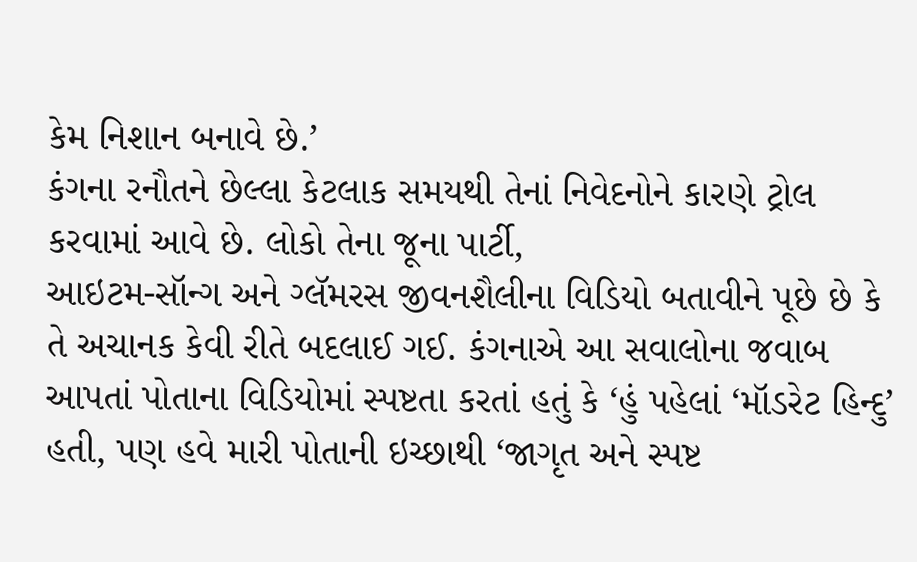કેમ નિશાન બનાવે છે.’
કંગના રનૌતને છેલ્લા કેટલાક સમયથી તેનાં નિવેદનોને કારણે ટ્રોલ કરવામાં આવે છે. લોકો તેના જૂના પાર્ટી,
આઇટમ-સૉન્ગ અને ગ્લૅમરસ જીવનશૈલીના વિડિયો બતાવીને પૂછે છે કે તે અચાનક કેવી રીતે બદલાઈ ગઈ. કંગનાએ આ સવાલોના જવાબ આપતાં પોતાના વિડિયોમાં સ્પષ્ટતા કરતાં હતું કે ‘હું પહેલાં ‘મૉડરેટ હિન્દુ’ હતી, પણ હવે મારી પોતાની ઇચ્છાથી ‘જાગૃત અને સ્પષ્ટ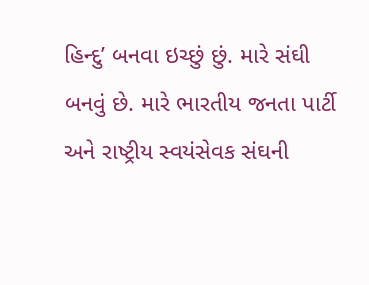હિન્દુ’ બનવા ઇચ્છું છું. મારે સંઘી બનવું છે. મારે ભારતીય જનતા પાર્ટી અને રાષ્ટ્રીય સ્વયંસેવક સંઘની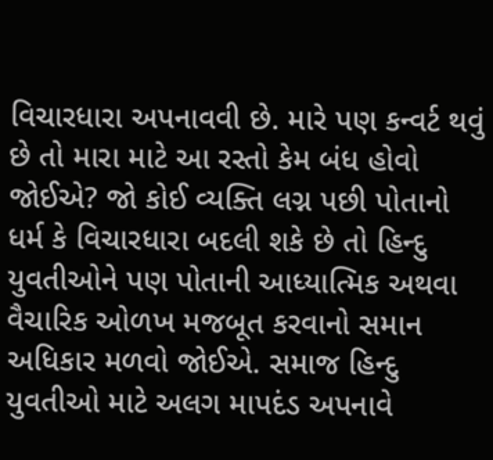વિચારધારા અપનાવવી છે. મારે પણ કન્વર્ટ થવું છે તો મારા માટે આ રસ્તો કેમ બંધ હોવો જોઈએ? જો કોઈ વ્યક્તિ લગ્ન પછી પોતાનો ધર્મ કે વિચારધારા બદલી શકે છે તો હિન્દુ યુવતીઓને પણ પોતાની આધ્યાત્મિક અથવા વૈચારિક ઓળખ મજબૂત કરવાનો સમાન અધિકાર મળવો જોઈએ. સમાજ હિન્દુ યુવતીઓ માટે અલગ માપદંડ અપનાવે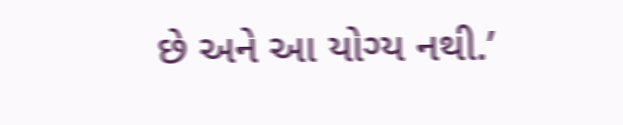છે અને આ યોગ્ય નથી.’